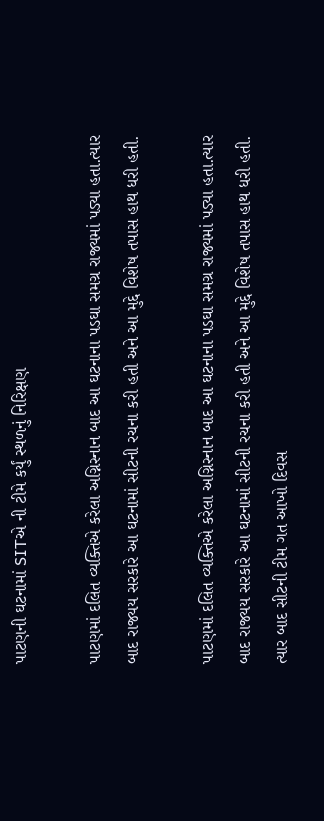પાટણની ઘટનામાં SITએ ની ટીમે કર્યું સ્થળનું નિરિક્ષણ

પાટણમાં દલિત વ્યક્તિએ કરેલા અગ્નિસ્નાન બાદ આ ઘટનાના પડઘા સમગ્ર રાજ્યમાં પડ્યા હતા.ત્યાર બાદ રાજ્યય સરકારે આ ઘટનામાં સીટની રચના કરી હતી અને આ મુદ્દે વિશેષ તપાસ હાથ ધરી હતી.

પાટણમાં દલિત વ્યક્તિએ કરેલા અગ્નિસ્નાન બાદ આ ઘટનાના પડઘા સમગ્ર રાજ્યમાં પડ્યા હતા.ત્યાર બાદ રાજ્યય સરકારે આ ઘટનામાં સીટની રચના કરી હતી અને આ મુદ્દે વિશેષ તપાસ હાથ ધરી હતી. ત્યાર બાદ સીટની ટીમ ગત આખો દિવસ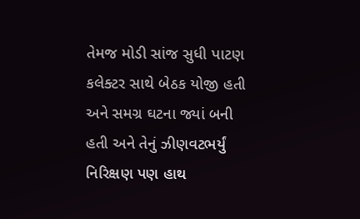તેમજ મોડી સાંજ સુધી પાટણ કલેક્ટર સાથે બેઠક યોજી હતી અને સમગ્ર ઘટના જ્યાં બની હતી અને તેનું ઝીણવટભર્યું નિરિક્ષણ પણ હાથ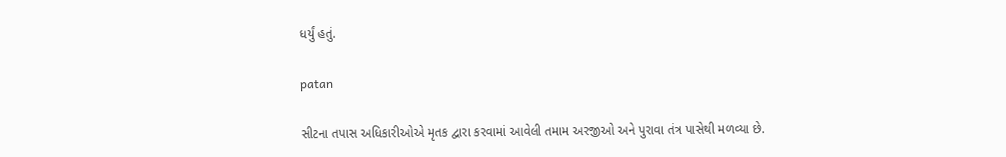ધર્યું હતું.

patan

સીટના તપાસ અધિકારીઓએ મૃતક દ્વારા કરવામાં આવેલી તમામ અરજીઓ અને પુરાવા તંત્ર પાસેથી મળવ્યા છે.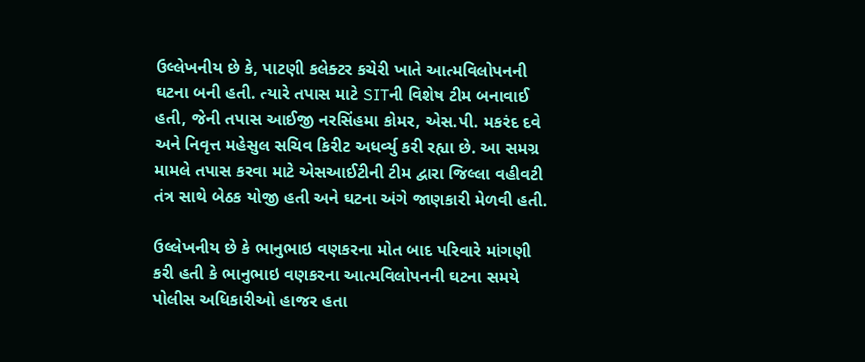ઉલ્લેખનીય છે કે, પાટણી કલેક્ટર કચેરી ખાતે આત્મવિલોપનની ઘટના બની હતી. ત્યારે તપાસ માટે SITની વિશેષ ટીમ બનાવાઈ હતી, જેની તપાસ આઈજી નરસિંહમા કોમર, એસ.પી. મકરંદ દવે અને નિવૃત્ત મહેસુલ સચિવ કિરીટ અધર્વ્યુ કરી રહ્યા છે. આ સમગ્ર મામલે તપાસ કરવા માટે એસઆઈટીની ટીમ દ્વારા જિલ્લા વહીવટી તંત્ર સાથે બેઠક યોજી હતી અને ઘટના અંગે જાણકારી મેળવી હતી.

ઉલ્લેખનીય છે કે ભાનુભાઇ વણકરના મોત બાદ પરિવારે માંગણી કરી હતી કે ભાનુભાઇ વણકરના આત્મવિલોપનની ઘટના સમયે પોલીસ અધિકારીઓ હાજર હતા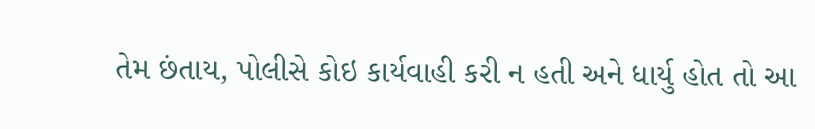તેમ છંતાય, પોલીસે કોઇ કાર્યવાહી કરી ન હતી અને ધાર્યુ હોત તો આ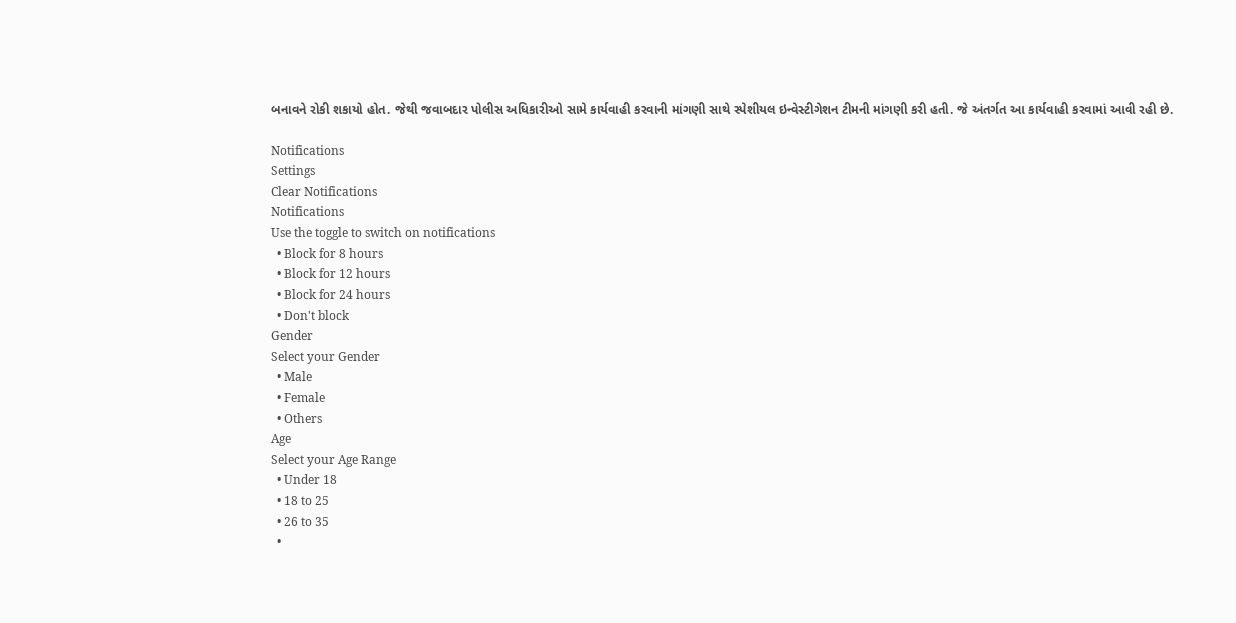બનાવને રોકી શકાયો હોત. જેથી જવાબદાર પોલીસ અધિકારીઓ સામે કાર્યવાહી કરવાની માંગણી સાથે સ્પેશીયલ ઇન્વેસ્ટીગેશન ટીમની માંગણી કરી હતી. જે અંતર્ગત આ કાર્યવાહી કરવામાં આવી રહી છે.

Notifications
Settings
Clear Notifications
Notifications
Use the toggle to switch on notifications
  • Block for 8 hours
  • Block for 12 hours
  • Block for 24 hours
  • Don't block
Gender
Select your Gender
  • Male
  • Female
  • Others
Age
Select your Age Range
  • Under 18
  • 18 to 25
  • 26 to 35
  •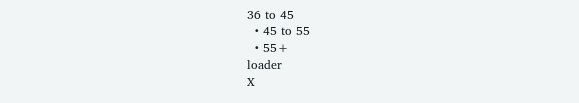36 to 45
  • 45 to 55
  • 55+
loader
X